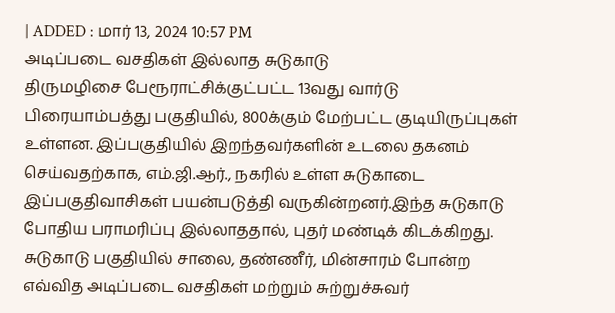| ADDED : மார் 13, 2024 10:57 PM
அடிப்படை வசதிகள் இல்லாத சுடுகாடு
திருமழிசை பேரூராட்சிக்குட்பட்ட 13வது வார்டு பிரையாம்பத்து பகுதியில், 800க்கும் மேற்பட்ட குடியிருப்புகள் உள்ளன. இப்பகுதியில் இறந்தவர்களின் உடலை தகனம் செய்வதற்காக, எம்.ஜி.ஆர்., நகரில் உள்ள சுடுகாடை இப்பகுதிவாசிகள் பயன்படுத்தி வருகின்றனர்.இந்த சுடுகாடு போதிய பராமரிப்பு இல்லாததால், புதர் மண்டிக் கிடக்கிறது. சுடுகாடு பகுதியில் சாலை, தண்ணீர், மின்சாரம் போன்ற எவ்வித அடிப்படை வசதிகள் மற்றும் சுற்றுச்சுவர்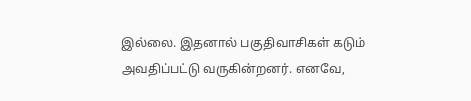இல்லை. இதனால் பகுதிவாசிகள் கடும் அவதிப்பட்டு வருகின்றனர். எனவே,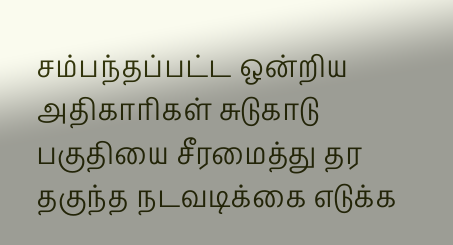சம்பந்தப்பட்ட ஒன்றிய அதிகாரிகள் சுடுகாடு பகுதியை சீரமைத்து தர தகுந்த நடவடிக்கை எடுக்க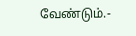வேண்டும்.-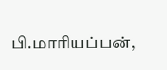பி.மாரியப்பன்,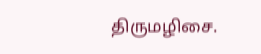திருமழிசை.